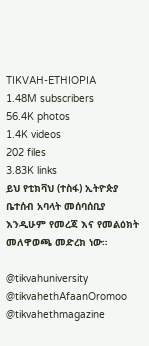TIKVAH-ETHIOPIA
1.48M subscribers
56.4K photos
1.4K videos
202 files
3.83K links
ይህ የቲክቫህ (ተስፋ) ኢትዮጵያ ቤተሰብ አባላት መሰባሰቢያ እንዲሁም የመረጃ እና የመልዕክት መለዋወጫ መድረክ ነው።

@tikvahuniversity
@tikvahethAfaanOromoo
@tikvahethmagazine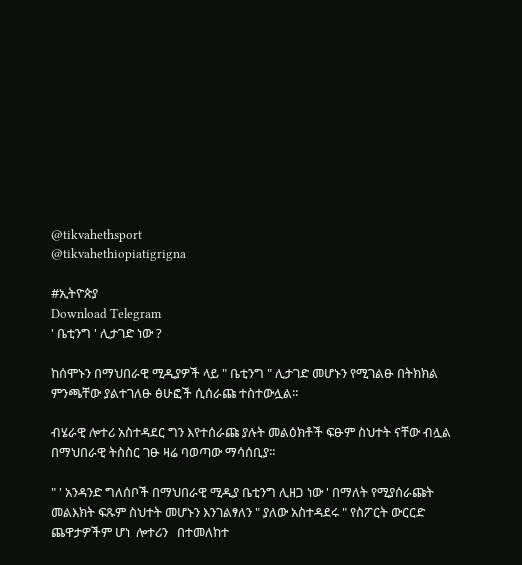@tikvahethsport
@tikvahethiopiatigrigna

#ኢትዮጵያ
Download Telegram
' ቤቲንግ ' ሊታገድ ነው ?

ከሰሞኑን በማህበራዊ ሚዲያዎች ላይ " ቤቲንግ " ሊታገድ መሆኑን የሚገልፁ በትክክል ምንጫቸው ያልተገለፁ ፅሁፎች ሲሰራጩ ተስተውሏል።

ብሄራዊ ሎተሪ አስተዳደር ግን እየተሰራጩ ያሉት መልዕክቶች ፍፁም ስህተት ናቸው ብሏል በማህበራዊ ትስስር ገፁ ዛሬ ባወጣው ማሳሰቢያ።

" ' አንዳንድ ግለሰቦች በማህበራዊ ሚዲያ ቤቲንግ ሊዘጋ ነው ' በማለት የሚያሰራጩት መልእክት ፍጹም ስህተት መሆኑን እንገልፃለን " ያለው አስተዳደሩ " የስፖርት ውርርድ ጨዋታዎችም ሆነ  ሎተሪን   በተመለከተ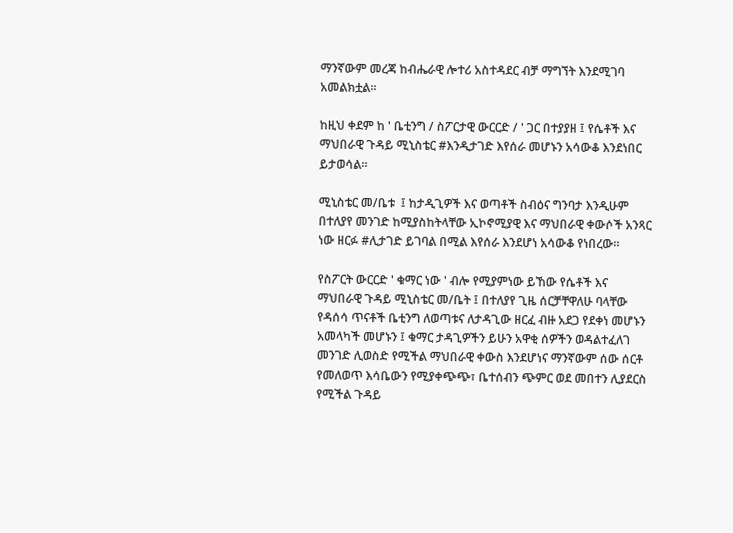ማንኛውም መረጃ ከብሔራዊ ሎተሪ አስተዳደር ብቻ ማግኘት እንደሚገባ አመልክቷል።

ከዚህ ቀደም ከ ' ቤቲንግ / ስፖርታዊ ውርርድ / ' ጋር በተያያዘ ፤ የሴቶች እና ማህበራዊ ጉዳይ ሚኒስቴር #እንዲታገድ እየሰራ መሆኑን አሳውቆ እንደነበር ይታወሳል።

ሚኒስቴር መ/ቤቱ  ፤ ከታዲጊዎች እና ወጣቶች ስብዕና ግንባታ እንዲሁም በተለያየ መንገድ ከሚያስከትላቸው ኢኮኖሚያዊ እና ማህበራዊ ቀውሶች አንጻር ነው ዘርፉ #ሊታገድ ይገባል በሚል እየሰራ እንደሆነ አሳውቆ የነበረው።

የስፖርት ውርርድ ' ቁማር ነው ' ብሎ የሚያምነው ይኸው የሴቶች እና ማህበራዊ ጉዳይ ሚኒስቴር መ/ቤት ፤ በተለያየ ጊዜ ሰርቻቸዋለሁ ባላቸው የዳሰሳ ጥናቶች ቤቲንግ ለወጣቱና ለታዳጊው ዘርፈ ብዙ አደጋ የደቀነ መሆኑን አመላካች መሆኑን ፤ ቁማር ታዳጊዎችን ይሁን አዋቂ ሰዎችን ወዳልተፈለገ መንገድ ሊወስድ የሚችል ማህበራዊ ቀውስ እንደሆነና ማንኛውም ሰው ሰርቶ የመለወጥ እሳቤውን የሚያቀጭጭ፣ ቤተሰብን ጭምር ወደ መበተን ሊያደርስ የሚችል ጉዳይ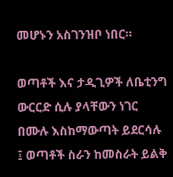መሆኑን አስገንዝቦ ነበር።

ወጣቶች እና ታዲጊዎች ለቤቲንግ ውርርድ ሲሉ ያላቸውን ነገር በሙሉ እስከማውጣት ይደርሳሉ ፤ ወጣቶች ስራን ከመስራት ይልቅ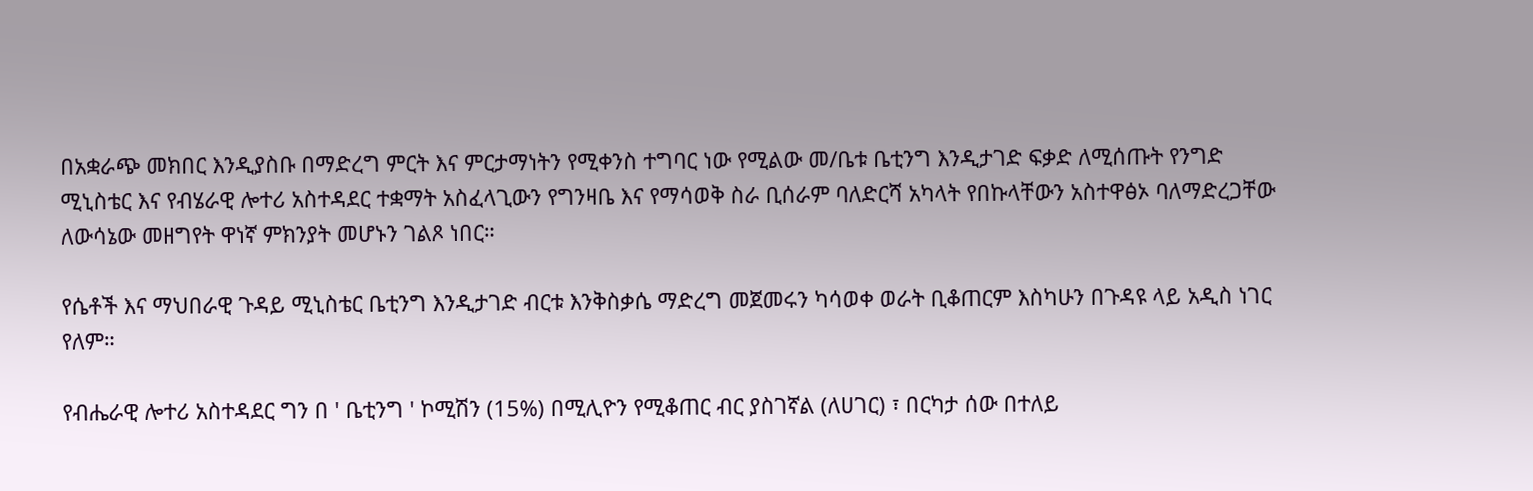በአቋራጭ መክበር እንዲያስቡ በማድረግ ምርት እና ምርታማነትን የሚቀንስ ተግባር ነው የሚልው መ/ቤቱ ቤቲንግ እንዲታገድ ፍቃድ ለሚሰጡት የንግድ ሚኒስቴር እና የብሄራዊ ሎተሪ አስተዳደር ተቋማት አስፈላጊውን የግንዛቤ እና የማሳወቅ ስራ ቢሰራም ባለድርሻ አካላት የበኩላቸውን አስተዋፅኦ ባለማድረጋቸው ለውሳኔው መዘግየት ዋነኛ ምክንያት መሆኑን ገልጾ ነበር።

የሴቶች እና ማህበራዊ ጉዳይ ሚኒስቴር ቤቲንግ እንዲታገድ ብርቱ እንቅስቃሴ ማድረግ መጀመሩን ካሳወቀ ወራት ቢቆጠርም እስካሁን በጉዳዩ ላይ አዲስ ነገር የለም።

የብሔራዊ ሎተሪ አስተዳደር ግን በ ' ቤቲንግ ' ኮሚሽን (15%) በሚሊዮን የሚቆጠር ብር ያስገኛል (ለሀገር) ፣ በርካታ ሰው በተለይ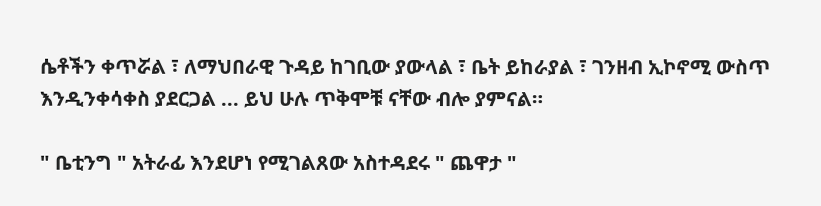ሴቶችን ቀጥሯል ፣ ለማህበራዊ ጉዳይ ከገቢው ያውላል ፣ ቤት ይከራያል ፣ ገንዘብ ኢኮኖሚ ውስጥ እንዲንቀሳቀስ ያደርጋል ... ይህ ሁሉ ጥቅሞቹ ናቸው ብሎ ያምናል።

" ቤቲንግ " አትራፊ እንደሆነ የሚገልጸው አስተዳደሩ " ጨዋታ "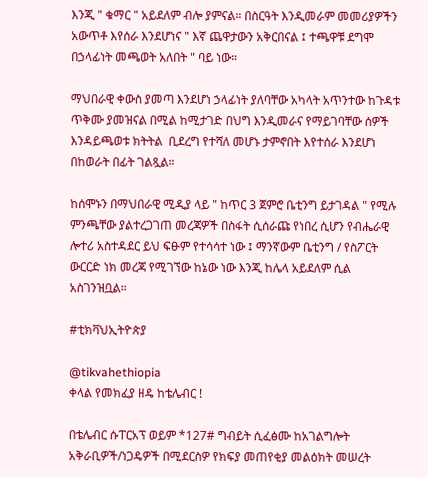እንጂ " ቁማር " አይደለም ብሎ ያምናል። በስርዓት እንዲመራም መመሪያዎችን አውጥቶ እየሰራ እንደሆነና " እኛ ጨዋታውን አቅርበናል ፤ ተጫዋቹ ደግሞ በኃላፊነት መጫወት አለበት " ባይ ነው።

ማህበራዊ ቀውስ ያመጣ እንደሆነ ኃላፊነት ያለባቸው አካላት አጥንተው ከጉዳቱ ጥቅሙ ያመዝናል በሚል ከሚታገድ በህግ እንዲመራና የማይገባቸው ሰዎች እንዳይጫወቱ ክትትል  ቢደረግ የተሻለ መሆኑ ታምኖበት እየተሰራ እንደሆነ በከወራት በፊት ገልጿል።

ከሰሞኑን በማህበራዊ ሚዲያ ላይ " ከጥር 3 ጀምሮ ቤቲንግ ይታገዳል " የሚሉ ምንጫቸው ያልተረጋገጠ መረጃዎች በስፋት ሲሰራጩ የነበረ ሲሆን የብሔራዊ ሎተሪ አስተዳደር ይህ ፍፁም የተሳሳተ ነው ፤ ማንኛውም ቤቲንግ / የስፖርት ውርርድ ነክ መረጃ የሚገኘው ከኔው ነው እንጂ ከሌላ አይደለም ሲል አስገንዝቧል።

#ቲክቫህኢትዮጵያ

@tikvahethiopia
ቀላል የመክፈያ ዘዴ ከቴሌብር !

በቴሌብር ሱፐርአፕ ወይም *127# ግብይት ሲፈፅሙ ከአገልግሎት አቅራቢዎች/ነጋዴዎች በሚደርስዎ የክፍያ መጠየቂያ መልዕክት መሠረት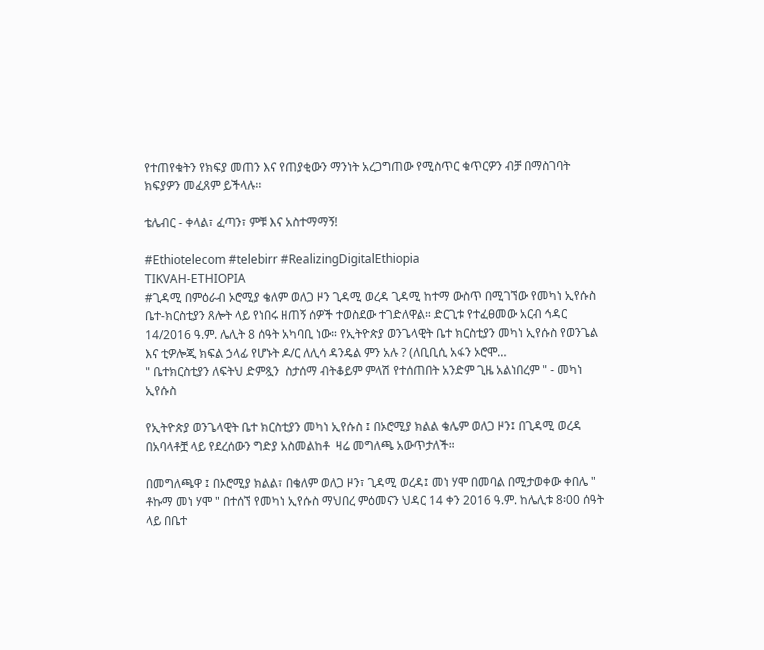የተጠየቁትን የክፍያ መጠን እና የጠያቂውን ማንነት አረጋግጠው የሚስጥር ቁጥርዎን ብቻ በማስገባት ክፍያዎን መፈጸም ይችላሉ፡፡

ቴሌብር - ቀላል፣ ፈጣን፣ ምቹ እና አስተማማኝ!

#Ethiotelecom #telebirr #RealizingDigitalEthiopia
TIKVAH-ETHIOPIA
#ጊዳሚ በምዕራብ ኦሮሚያ ቄለም ወለጋ ዞን ጊዳሚ ወረዳ ጊዳሚ ከተማ ውስጥ በሚገኘው የመካነ ኢየሱስ ቤተ-ክርስቲያን ጸሎት ላይ የነበሩ ዘጠኝ ሰዎች ተወስደው ተገድለዋል። ድርጊቱ የተፈፀመው አርብ ኅዳር 14/2016 ዓ.ም. ሌሊት 8 ሰዓት አካባቢ ነው። የኢትዮጵያ ወንጌላዊት ቤተ ክርስቲያን መካነ ኢየሱስ የወንጌል እና ቲዎሎጂ ክፍል ኃላፊ የሆኑት ዶ/ር ለሊሳ ዳንዴል ምን አሉ ? (ለቢቢሲ አፋን ኦሮሞ…
" ቤተክርስቲያን ለፍትህ ድምጿን  ስታሰማ ብትቆይም ምላሽ የተሰጠበት አንድም ጊዜ አልነበረም " - መካነ ኢየሱስ

የኢትዮጵያ ወንጌላዊት ቤተ ክርስቲያን መካነ ኢየሱስ ፤ በኦሮሚያ ክልል ቄሌም ወለጋ ዞን፤ በጊዳሚ ወረዳ በአባላቶቿ ላይ የደረሰውን ግድያ አስመልከቶ  ዛሬ መግለጫ አውጥታለች።

በመግለጫዋ ፤ በኦሮሚያ ክልል፣ በቄለም ወለጋ ዞን፣ ጊዳሚ ወረዳ፤ መነ ሃሞ በመባል በሚታወቀው ቀበሌ " ቶኩማ መነ ሃሞ " በተሰኘ የመካነ ኢየሱስ ማህበረ ምዕመናን ህዳር 14 ቀን 2016 ዓ.ም. ከሌሊቱ 8፡00 ሰዓት ላይ በቤተ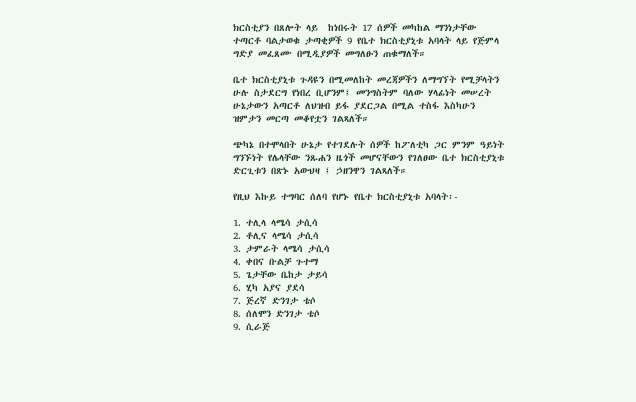ክርስቲያን በጸሎት ላይ  ከነበሩት 17 ሰዎች መካከል ማንነታቸው ተጣርቶ ባልታወቁ ታጣቂዎች 9 የቤተ ክርስቲያኒቱ አባላት ላይ የጅምላ ግድያ መፈጸሙ በሚዲያዎች መግለፁን ጠቁማለች።

ቤተ ክርስቲያኒቱ ጉዳዩን በሚመለከት መረጃዎችን ለማግኘት የሚቻላትን ሁሉ ስታደርግ የነበረ ቢሆንም፤ መንግስትም ባለው ሃላፊነት መሠረት ሁኔታውን አጣርቶ ለህዝብ ይፋ ያደርጋል በሚል ተስፋ እስካሁን ዝምታን መርጣ መቆየቷን ገልጻለች።

ጭካኔ በተሞላበት ሁኔታ የተገደሉት ሰዎች ከፖለቲካ ጋር ምንም ዓይነት ግንኙነት የሌላቸው ንጹሐን ዜጎች መሆናቸውን የገለፀው ቤተ ክርስቲያኒቱ ድርጊቱን በጽኑ አውህዛ ፤ ኃዘንዋን ገልጻለች።

የዚህ እኩይ ተግባር ሰለባ የሆኑ የቤተ ክርስቲያኒቱ አባላት፡-

1. ተሊላ ላሜሳ ታሲሳ
2. ቶሊና ላሜሳ ታሲሳ
3. ታምራት ላሜሳ ታሲሳ
4. ቀበና ቡልቻ ጉተማ
5. ጌታቸው ቤከታ ታይሳ
6. ሂካ አያና ያደሳ
7. ጅረኛ ድንገታ ቴሶ
8. ሰለሞን ድንገታ ቴሶ
9. ሲራጅ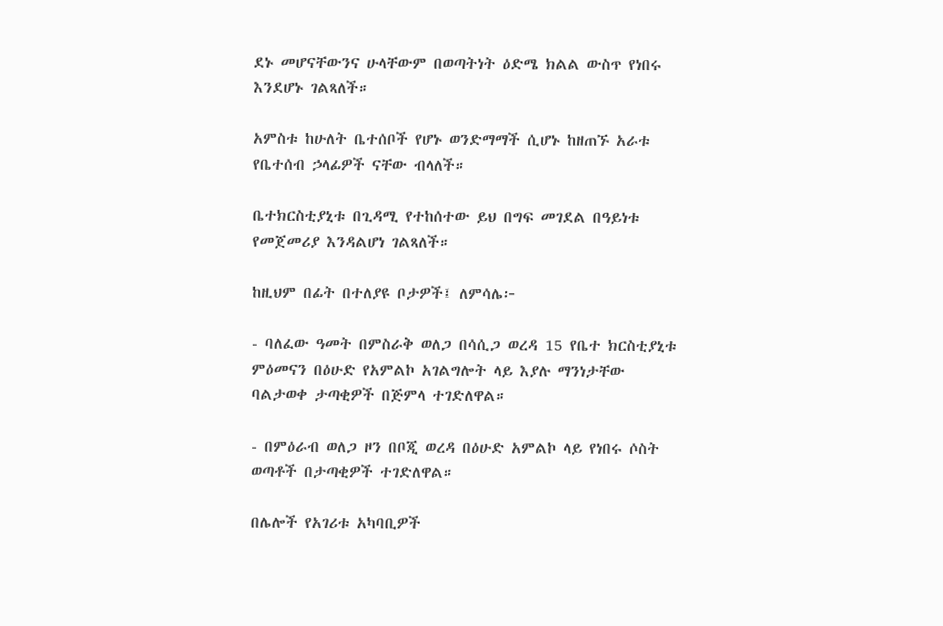ደኑ መሆናቸውንና ሁላቸውም በወጣትነት ዕድሜ ክልል ውስጥ የነበሩ እንደሆኑ ገልጻለች።

አምስቱ ከሁለት ቤተሰቦች የሆኑ ወንድማማች ሲሆኑ ከዘጠኙ አራቱ የቤተሰብ ኃላፊዎች ናቸው ብላለች።

ቤተክርስቲያኒቱ በጊዳሚ የተከሰተው ይህ በግፍ መገደል በዓይነቱ የመጀመሪያ እንዳልሆነ ገልጻለች።

ከዚህም በፊት በተለያዩ ቦታዎች፤ ለምሳሌ፦

- ባለፈው ዓመት በምስራቅ ወለጋ በሳሲጋ ወረዳ 15 የቤተ ክርስቲያኒቱ ምዕመናን በዕሁድ የአምልኮ አገልግሎት ላይ እያሉ ማንነታቸው ባልታወቀ ታጣቂዎች በጅምላ ተገድለዋል።

- በምዕራብ ወለጋ ዞን በቦጂ ወረዳ በዕሁድ አምልኮ ላይ የነበሩ ሶስት ወጣቶች በታጣቂዎች ተገድለዋል።

በሌሎች የአገሪቱ አካባቢዎች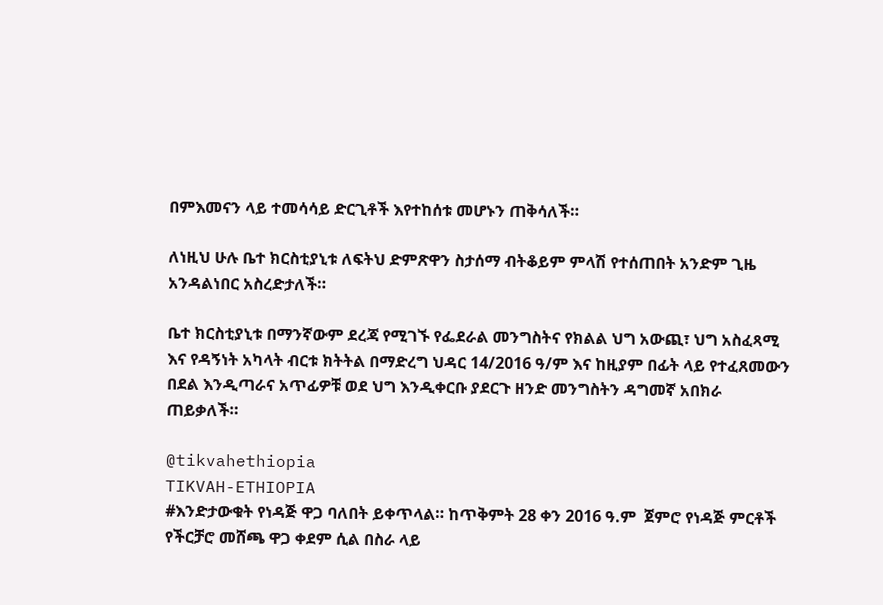በምእመናን ላይ ተመሳሳይ ድርጊቶች እየተከሰቱ መሆኑን ጠቅሳለች።

ለነዚህ ሁሉ ቤተ ክርስቲያኒቱ ለፍትህ ድምጽዋን ስታሰማ ብትቆይም ምላሽ የተሰጠበት አንድም ጊዜ አንዳልነበር አስረድታለች።

ቤተ ክርስቲያኒቱ በማንኛውም ደረጃ የሚገኙ የፌደራል መንግስትና የክልል ህግ አውጪ፣ ህግ አስፈጻሚ እና የዳኝነት አካላት ብርቱ ክትትል በማድረግ ህዳር 14/2016 ዓ/ም እና ከዚያም በፊት ላይ የተፈጸመውን በደል እንዲጣራና አጥፊዎቹ ወደ ህግ እንዲቀርቡ ያደርጉ ዘንድ መንግስትን ዳግመኛ አበክራ ጠይቃለች።

@tikvahethiopia
TIKVAH-ETHIOPIA
#እንድታውቁት የነዳጅ ዋጋ ባለበት ይቀጥላል። ከጥቅምት 28 ቀን 2016 ዓ.ም  ጀምሮ የነዳጅ ምርቶች የችርቻሮ መሸጫ ዋጋ ቀደም ሲል በስራ ላይ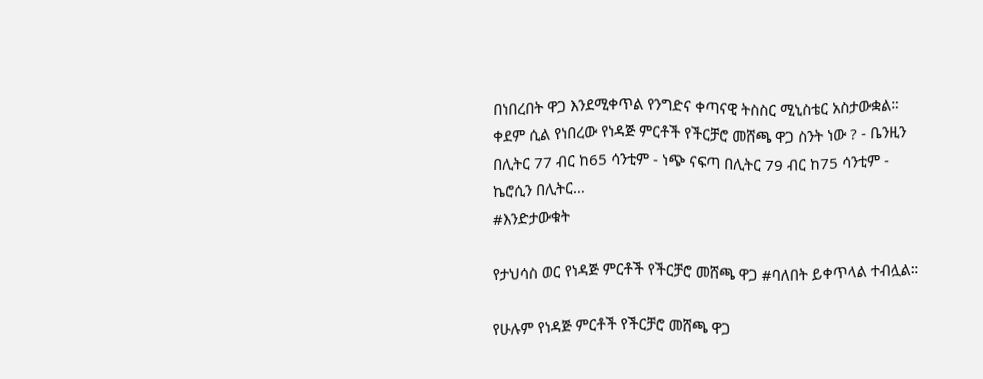በነበረበት ዋጋ እንደሚቀጥል የንግድና ቀጣናዊ ትስስር ሚኒስቴር አስታውቋል። ቀደም ሲል የነበረው የነዳጅ ምርቶች የችርቻሮ መሸጫ ዋጋ ስንት ነው ? - ቤንዚን በሊትር 77 ብር ከ65 ሳንቲም - ነጭ ናፍጣ በሊትር 79 ብር ከ75 ሳንቲም - ኬሮሲን በሊትር…
#እንድታውቁት

የታህሳስ ወር የነዳጅ ምርቶች የችርቻሮ መሸጫ ዋጋ #ባለበት ይቀጥላል ተብሏል።

የሁሉም የነዳጅ ምርቶች የችርቻሮ መሸጫ ዋጋ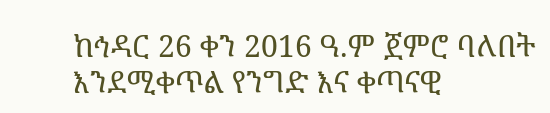ከኅዳር 26 ቀን 2016 ዓ.ም ጀምሮ ባለበት እንደሚቀጥል የንግድ እና ቀጣናዊ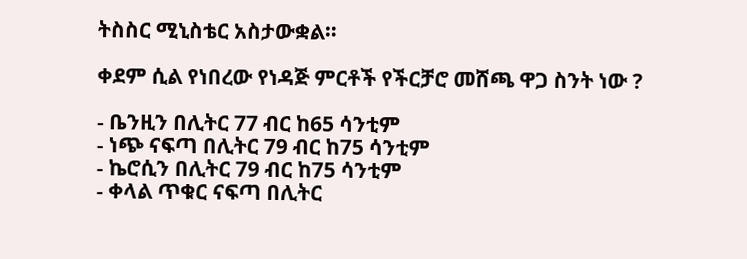ትስስር ሚኒስቴር አስታውቋል።

ቀደም ሲል የነበረው የነዳጅ ምርቶች የችርቻሮ መሸጫ ዋጋ ስንት ነው ?

- ቤንዚን በሊትር 77 ብር ከ65 ሳንቲም
- ነጭ ናፍጣ በሊትር 79 ብር ከ75 ሳንቲም
- ኬሮሲን በሊትር 79 ብር ከ75 ሳንቲም
- ቀላል ጥቁር ናፍጣ በሊትር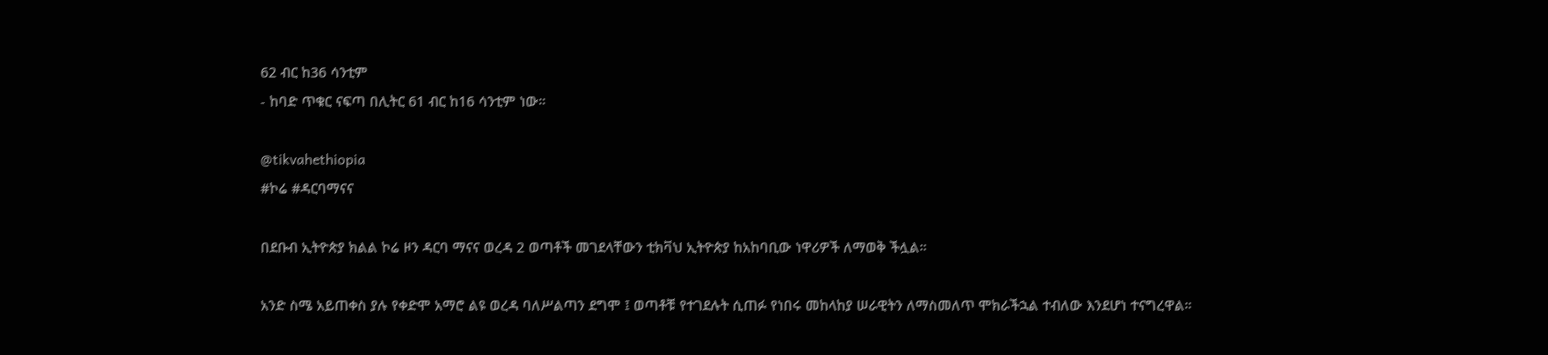62 ብር ከ36 ሳንቲም
- ከባድ ጥቁር ናፍጣ በሊትር 61 ብር ከ16 ሳንቲም ነው።

@tikvahethiopia
#ኮሬ #ዳርባማናና

በደቡብ ኢትዮጵያ ክልል ኮሬ ዞን ዳርባ ማናና ወረዳ 2 ወጣቶች መገደላቸውን ቲክቫህ ኢትዮጵያ ከአከባቢው ነዋሪዎች ለማወቅ ችሏል።

አንድ ስሜ አይጠቀስ ያሉ የቀድሞ አማሮ ልዩ ወረዳ ባለሥልጣን ደግሞ ፤ ወጣቶቹ የተገደሉት ሲጠፉ የነበሩ መከላከያ ሠራዊትን ለማስመለጥ ሞክራችኋል ተብለው እንደሆነ ተናግረዋል።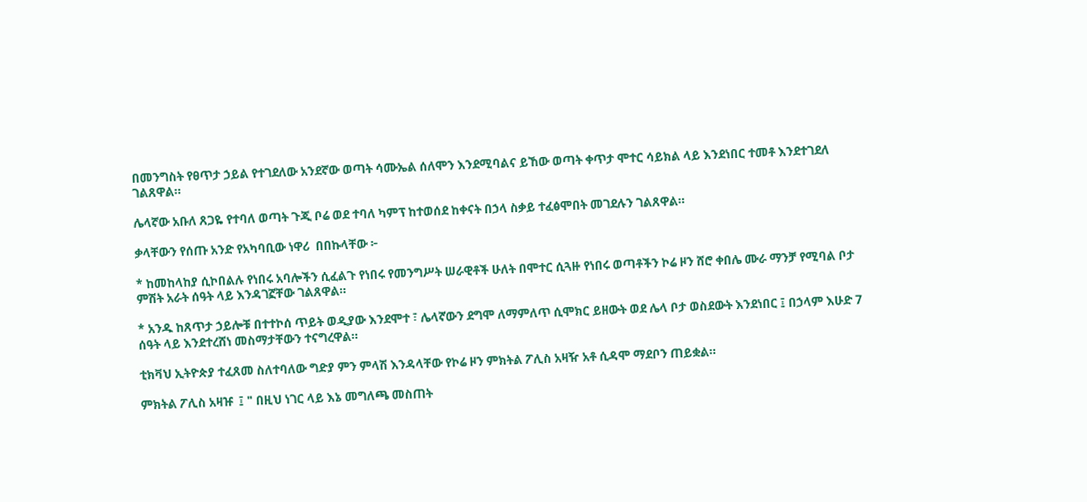በመንግስት የፀጥታ ኃይል የተገደለው አንደኛው ወጣት ሳሙኤል ሰለሞን እንደሚባልና ይኸው ወጣት ቀጥታ ሞተር ሳይክል ላይ እንደነበር ተመቶ እንደተገደለ ገልጸዋል።

ሌላኛው አቡለ ጸጋዬ የተባለ ወጣት ጉጂ ቦሬ ወደ ተባለ ካምፕ ከተወሰደ ከቀናት በኃላ ስቃይ ተፈፅሞበት መገደሉን ገልጸዋል።

ቃላቸውን የሰጡ አንድ የአካባቢው ነዋሪ  በበኩላቸው ፦

* ከመከላከያ ሲኮበልሉ የነበሩ አባሎችን ሲፈልጉ የነበሩ የመንግሥት ሠራዊቶች ሁለት በሞተር ሲጓዙ የነበሩ ወጣቶችን ኮሬ ዞን ሸሮ ቀበሌ ሙራ ማንቻ የሚባል ቦታ ምሽት አራት ሰዓት ላይ እንዳገኟቸው ገልጸዋል።

* አንዱ ከጸጥታ ኃይሎቹ በተተኮሰ ጥይት ወዲያው እንደሞተ ፣ ሌላኛውን ደግሞ ለማምለጥ ሲሞክር ይዘውት ወደ ሌላ ቦታ ወስደውት እንደነበር ፤ በኃላም እሁድ 7 ሰዓት ላይ እንደተረሸነ መስማታቸውን ተናግረዋል።

ቲክቫህ ኢትዮጵያ ተፈጸመ ስለተባለው ግድያ ምን ምላሽ እንዳላቸው የኮሬ ዞን ምክትል ፖሊስ አዛዥ አቶ ሲዳሞ ማደቦን ጠይቋል።

ምክትል ፖሊስ አዛዡ  ፤ " በዚህ ነገር ላይ እኔ መግለጫ መስጠት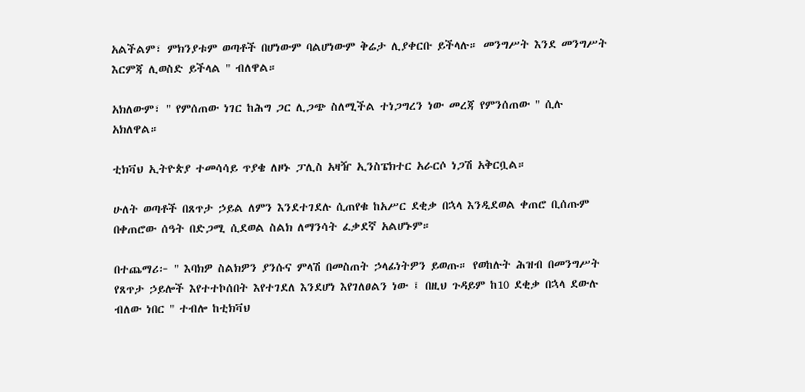አልችልም፣ ምክንያቱም ወጣቶች በሆነውም ባልሆነውም ቅሬታ ሊያቀርቡ ይችላሉ። መንግሥት እንደ መንግሥት እርምጃ ሊወስድ ይችላል " ብለዋል።

አክለውም፣ " የምሰጠው ነገር ከሕግ ጋር ሊጋጭ ስለሚችል ተነጋግረን ነው መረጃ የምንሰጠው " ሲሉ አክለዋል።

ቲክቫህ ኢትዮጵያ ተመሳሳይ ጥያቄ ለዞኑ ፓሊስ አዛዥ ኢንስፔክተር አራርሶ ነጋሽ አቅርቧል።

ሁለት ወጣቶች በጸጥታ ኃይል ለምን እንደተገደሉ ሲጠየቁ ከአሥር ደቂቃ በኋላ እንዲደወል ቀጠሮ ቢሰጡም በቀጠሮው ሰዓት በድጋሚ ሲደወል ስልክ ለማንሳት ፈቃደኛ አልሆኑም።

በተጨማሪ፦ " እባክዎ ስልክዎን ያንሱና ምላሽ በመስጠት ኃላፊነትዎን ይወጡ። የወከሉት ሕዝብ በመንግሥት የጸጥታ ኃይሎች እየተተኮሰበት እየተገደለ እንደሆነ እየገለፀልን ነው ፤ በዚህ ጉዳይም ከ10 ደቂቃ በኋላ ደውሉ ብለው ነበር " ተብሎ ከቲክቫህ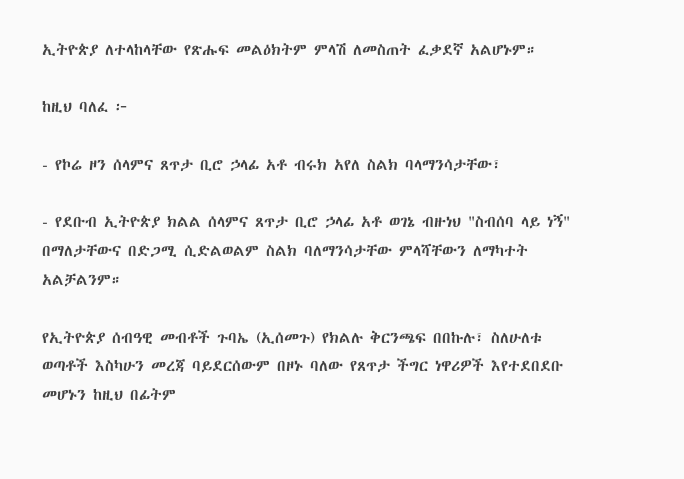ኢትዮጵያ ለተላከላቸው የጽሑፍ መልዕክትም ምላሽ ለመስጠት ፈቃደኛ አልሆኑም።

ከዚህ ባለፈ ፦

- የኮሬ ዞን ሰላምና ጸጥታ ቢሮ ኃላፊ አቶ ብሩክ አየለ ስልክ ባላማንሳታቸው፣

- የደቡብ ኢትዮጵያ ክልል ሰላምና ጸጥታ ቢሮ ኃላፊ አቶ ወገኔ ብዙነህ "ስብሰባ ላይ ነኝ" በማለታቸውና በድጋሚ ሲድልወልም ስልክ ባለማንሳታቸው ምላሻቸውን ለማካተት አልቻልንም።

የኢትዮጵያ ሰብዓዊ መብቶች ጉባኤ (ኢሰመጉ) የክልሉ ቅርንጫፍ በበኩሉ፣ ስለሁለቱ ወጣቶች እስካሁን መረጃ ባይደርሰውም በዞኑ ባለው የጸጥታ ችግር ነዋሪዎች እየተደበደቡ መሆኑን ከዚህ በፊትም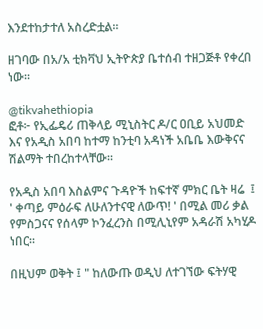እንደተከታተለ አስረድቷል።

ዘገባው በአ/አ ቲክቫህ ኢትዮጵያ ቤተሰብ ተዘጋጅቶ የቀረበ ነው።

@tikvahethiopia
ፎቶ፦ የኢፌዴሪ ጠቅላይ ሚኒስትር ዶ/ር ዐቢይ አህመድ እና የአዲስ አበባ ከተማ ከንቲባ አዳነች አቤቤ እውቅናና ሽልማት ተበረከተላቸው።

የአዲስ አበባ እስልምና ጉዳዮች ከፍተኛ ምክር ቤት ዛሬ  ፤ ' ቀጣይ ምዕራፍ ለሁለንተናዊ ለውጥ! ' በሚል መሪ ቃል የምስጋናና የሰላም ኮንፈረንስ በሚሊኒየም አዳራሽ አካሂዶ ነበር።

በዚህም ወቅት ፤ " ከለውጡ ወዲህ ለተገኘው ፍትሃዊ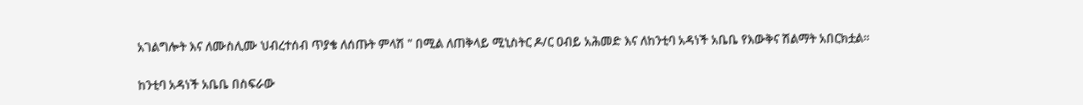አገልግሎት እና ለሙስሊሙ ህብረተሰብ ጥያቄ ለሰጡት ምላሽ " በሚል ለጠቅላይ ሚኒስትር ዶ/ር ዐብይ አሕመድ እና ለከንቲባ አዳነች አቤቤ የእውቅና ሽልማት አበርክቷል።

ከንቲባ አዳነች አቤቤ በስፍራው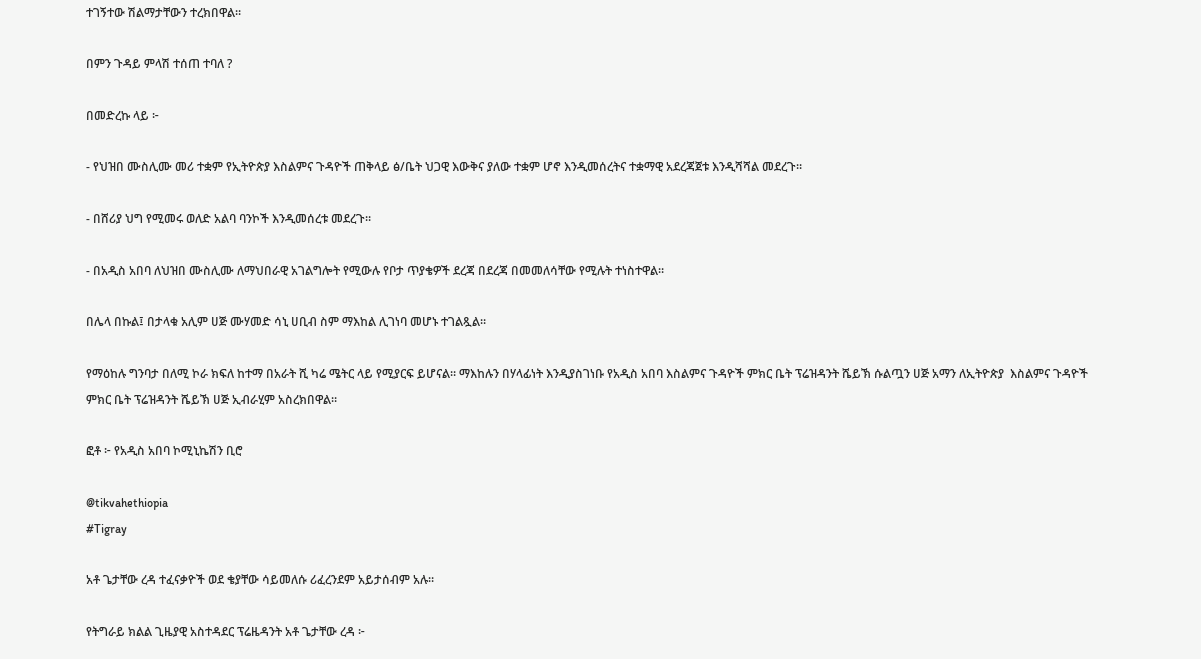ተገኝተው ሽልማታቸውን ተረክበዋል።

በምን ጉዳይ ምላሽ ተሰጠ ተባለ ?

በመድረኩ ላይ ፦

- የህዝበ ሙስሊሙ መሪ ተቋም የኢትዮጵያ እስልምና ጉዳዮች ጠቅላይ ፅ/ቤት ህጋዊ እውቅና ያለው ተቋም ሆኖ እንዲመሰረትና ተቋማዊ አደረጃጀቱ እንዲሻሻል መደረጉ።

- በሸሪያ ህግ የሚመሩ ወለድ አልባ ባንኮች እንዲመሰረቱ መደረጉ።

- በአዲስ አበባ ለህዝበ ሙስሊሙ ለማህበራዊ አገልግሎት የሚውሉ የቦታ ጥያቄዎች ደረጃ በደረጃ በመመለሳቸው የሚሉት ተነስተዋል።

በሌላ በኩል፤ በታላቁ አሊም ሀጅ ሙሃመድ ሳኒ ሀቢብ ስም ማእከል ሊገነባ መሆኑ ተገልጿል።

የማዕከሉ ግንባታ በለሚ ኮራ ክፍለ ከተማ በአራት ሺ ካሬ ሜትር ላይ የሚያርፍ ይሆናል። ማእከሉን በሃላፊነት እንዲያስገነቡ የአዲስ አበባ እስልምና ጉዳዮች ምክር ቤት ፕሬዝዳንት ሼይኽ ሱልጧን ሀጅ አማን ለኢትዮጵያ  እስልምና ጉዳዮች ምክር ቤት ፕሬዝዳንት ሼይኽ ሀጅ ኢብራሂም አስረክበዋል።

ፎቶ ፦ የአዲስ አበባ ኮሚኒኬሽን ቢሮ

@tikvahethiopia
#Tigray

አቶ ጌታቸው ረዳ ተፈናቃዮች ወደ ቄያቸው ሳይመለሱ ሪፈረንደም አይታሰብም አሉ።

የትግራይ ክልል ጊዜያዊ አስተዳደር ፕሬዜዳንት አቶ ጌታቸው ረዳ ፦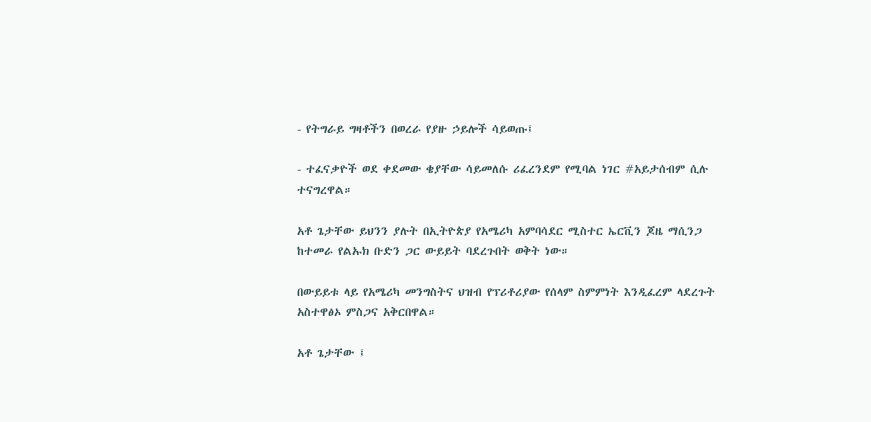- የትግራይ ግዛቶችን በወረራ የያዙ ኃይሎች ሳይወጡ፤

- ተፈናቃዮች ወደ ቀደመው ቄያቸው ሳይመለሱ ሪፈረንደም የሚባል ነገር #አይታሰብም ሲሉ ተናግረዋል።

አቶ ጌታቸው ይህንን ያሉት በኢትዮጵያ የአሜሪካ አምባሳደር ሚስተር ኤርቪን ጆዜ ማሲንጋ ከተመራ የልኡክ ቡድን ጋር ውይይት ባደረጉበት ወቅት ነው።

በውይይቱ ላይ የአሜሪካ መንግስትና ህዝብ የፕሪቶሪያው የሰላም ስምምነት እንዲፈረም ላደረጉት አስተዋፅኦ ምስጋና አቅርበዋል።

አቶ ጌታቸው ፤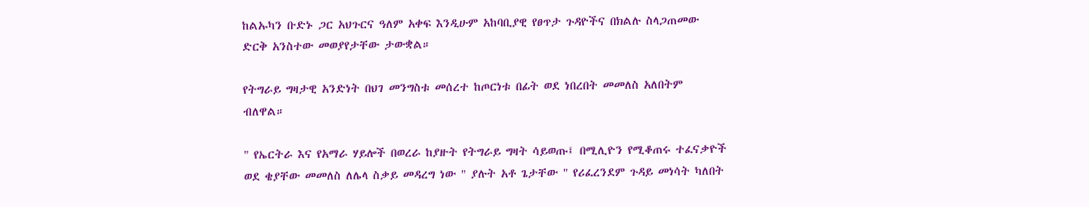ከልኡካን ቡድኑ ጋር አህጉርና ዓለም አቀፍ እንዲሁም አከባቢያዊ የፀጥታ ጉዳዮችና በክልሉ ስላጋጠመው ድርቅ አንስተው መወያየታቸው ታውቋል።

የትግራይ ግዛታዊ አንድነት በህገ መንግስቱ መሰረተ ከጦርነቱ በፊት ወደ ነበረበት መመለስ አለበትም ብለዋል።

" የኤርትራ እና የአማራ ሃይሎች በወረራ ከያዙት የትግራይ ግዛት ሳይወጡ፤ በሚሊዮን የሚቆጠሩ ተፈናቃዮች ወደ ቄያቸው መመለስ ለሌላ ስቃይ መዳረግ ነው " ያሉት አቶ ጌታቸው " የሪፈረንደም ጉዳይ መነሳት ካለበት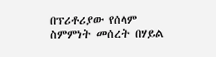በፕሪቶሪያው የሰላም ስምምነት መሰረት በሃይል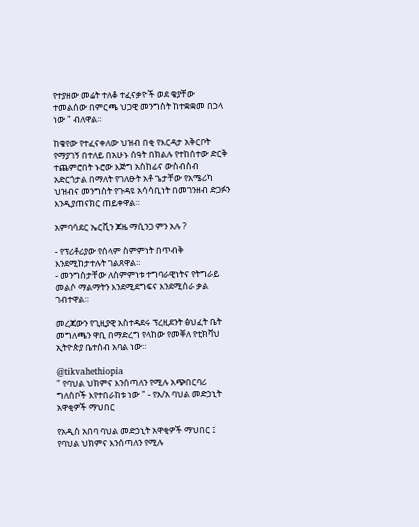የተያዘው መሬት ተለቆ ተፈናቃዮች ወደ ቄያቸው ተመልሰው በምርጫ ህጋዊ መንግስት ከተቋቋመ በኃላ ነው " ብለዋል።

ከቄየው የተፈናቀለው ህዝብ በቂ የእርዳታ አቅርቦት የማያገኝ በተለይ በአሁኑ ሰዓት በክልሉ የተከሰተው ድርቅ ተጨምሮበት ኑሮው እጅግ አስከፊና ውስብስብ አድርጎታል በማለት የገለፁት አቶ ጌታቸው የአሜሪካ ህዝብና መንግስት የጉዳዩ አሳሳቢነት በመገንዘብ ድጋፉን እንዲያጠናክር ጠይቀዋል።

አምባሳደር ኤርቪን ጆዜ ማሲንጋ ምን አሉ ?

- የፕሪቶሪያው የሰላም ስምምነት በጥብቅ እንደሚከታተሉት ገልጸዋል።
- መንግስታቸው ለስምምነቱ ተግባራዊነትና የትግራይ መልሶ ማልማትን እንደሚደግፍና እንደሚሰራ ቃል ገብተዋል።

መረጃውን የጊዚያዊ አስተዳደሩ ፕረዚደንት ፅህፈት ቤት መግለጫን ዋቢ በማድረግ የላከው የመቐለ የቲክቫህ ኢትዮጵያ ቤተሰብ አባል ነው።

@tikvahethiopia
" የባህል ህክምና እንሰጣለን የሚሉ አጭበርባሪ ግለሰቦች እየተበራከቱ ነው " - የአ/አ ባህል መድኃኒት አዋቂዎች ማህበር

የአዲስ አበባ ባህል መድኃኒት አዋቂዎች ማህበር ፤ የባህል ህክምና እንሰጣለን የሚሉ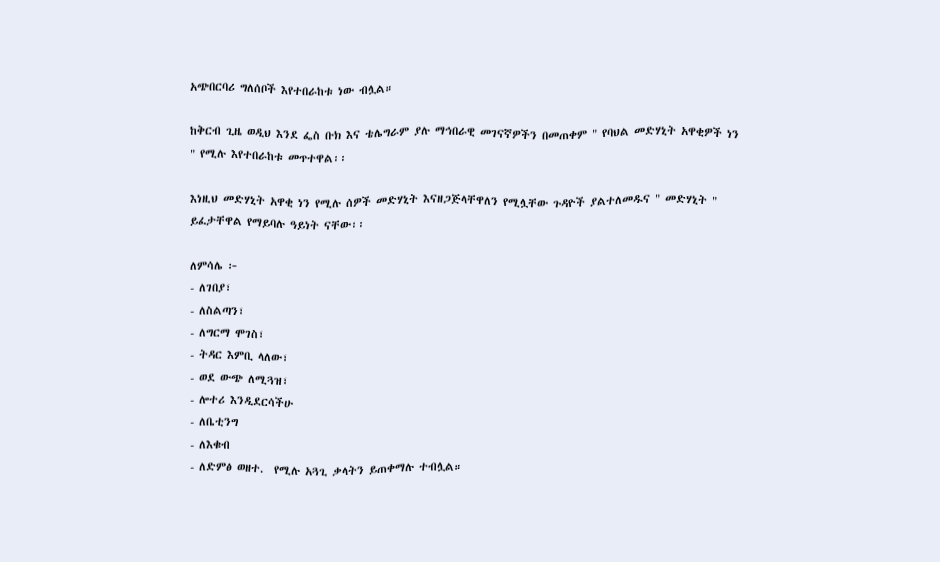አጭበርባሪ ግለሰቦች እየተበራከቱ ነው ብሏል።

ከቅርብ ጊዜ ወዲህ እንደ ፌስ ቡክ እና ቴሌግራም ያሉ ማኅበራዊ መገናኛዎችን በመጠቀም " የባህል መድሃኒት አዋቂዎች ነን " የሚሉ እየተበራከቱ መጥተዋል፡፡

እነዚህ መድሃኒት አዋቂ ነን የሚሉ ሰዎች መድሃኒት እናዘጋጅላቸዋለን የሚሏቸው ጉዳዮች ያልተለመዱና " መድሃኒት " ይፈታቸዋል የማይባሉ ዓይነት ናቸው፡፡

ለምሳሌ ፦
- ለገበያ፣
- ለስልጣን፣
- ለግርማ ሞገስ፣
- ትዳር እምቢ ላለው፣
- ወደ ውጭ ለሚጓዝ፣
- ሎተሪ እንዲደርሳችሁ
- ለቤቲንግ
- ለእቁብ
- ለድምፅ ወዘተ.  የሚሉ አጓጊ ቃላትን ይጠቀማሉ ተብሏል።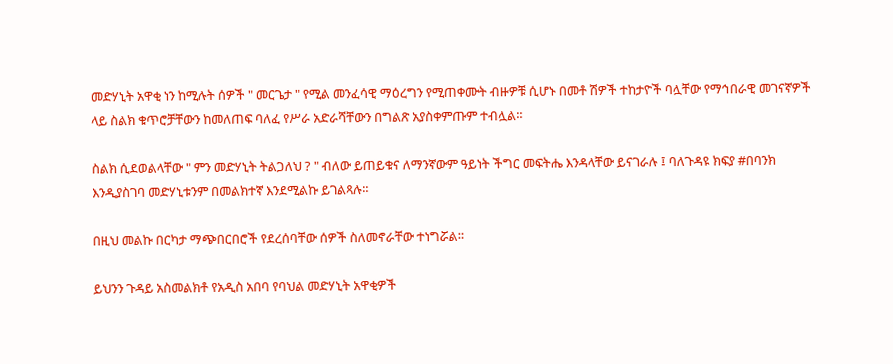መድሃኒት አዋቂ ነን ከሚሉት ሰዎች " መርጌታ " የሚል መንፈሳዊ ማዕረግን የሚጠቀሙት ብዙዎቹ ሲሆኑ በመቶ ሽዎች ተከታዮች ባሏቸው የማኅበራዊ መገናኛዎች ላይ ስልክ ቁጥሮቻቸውን ከመለጠፍ ባለፈ የሥራ አድራሻቸውን በግልጽ አያስቀምጡም ተብሏል።

ስልክ ሲደወልላቸው " ምን መድሃኒት ትልጋለህ ? " ብለው ይጠይቁና ለማንኛውም ዓይነት ችግር መፍትሔ እንዳላቸው ይናገራሉ ፤ ባለጉዳዩ ክፍያ #በባንክ እንዲያስገባ መድሃኒቱንም በመልክተኛ እንደሚልኩ ይገልጻሉ።

በዚህ መልኩ በርካታ ማጭበርበሮች የደረሰባቸው ሰዎች ስለመኖራቸው ተነግሯል።

ይህንን ጉዳይ አስመልክቶ የአዲስ አበባ የባህል መድሃኒት አዋቂዎች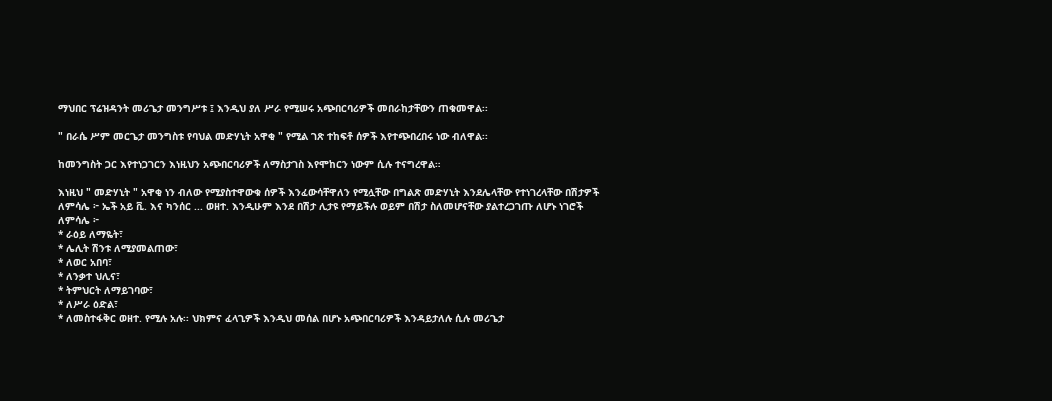ማህበር ፕሬዝዳንት መሪጌታ መንግሥቱ ፤ እንዲህ ያለ ሥራ የሚሠሩ አጭበርባሪዎች መበራከታቸውን ጠቁመዋል፡፡

" በራሴ ሥም መርጌታ መንግስቱ የባህል መድሃኒት አዋቂ " የሚል ገጽ ተከፍቶ ሰዎች እየተጭበረበሩ ነው ብለዋል፡፡

ከመንግስት ጋር እየተነጋገርን እነዚህን አጭበርባሪዎች ለማስታገስ እየሞከርን ነውም ሲሉ ተናግረዋል።

እነዚህ " መድሃኒት " አዋቂ ነን ብለው የሚያስተዋውቁ ሰዎች እንፈውሳቸዋለን የሚሏቸው በግልጽ መድሃኒት እንደሌላቸው የተነገረላቸው በሽታዎች ለምሳሌ ፦ ኤች አይ ቪ. እና ካንሰር ... ወዘተ. እንዲሁም እንደ በሽታ ሊታዩ የማይችሉ ወይም በሽታ ስለመሆናቸው ያልተረጋገጡ ለሆኑ ነገሮች ለምሳሌ ፦
* ራዕይ ለማዬት፣
* ሌሊት ሽንቱ ለሚያመልጠው፣
* ለወር አበባ፣
* ለንቃተ ህሊና፣
* ትምህርት ለማይገባው፣
* ለሥራ ዕድል፣
* ለመስተፋቅር ወዘተ. የሚሉ አሉ፡፡ ህክምና ፈላጊዎች እንዲህ መሰል በሆኑ አጭበርባሪዎች እንዳይታለሉ ሲሉ መሪጌታ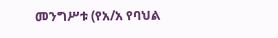መንግሥቱ (የአ/አ የባህል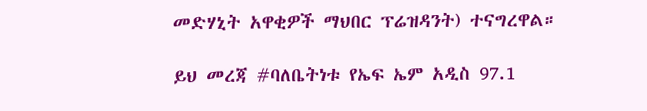መድሃኒት አዋቂዎች ማህበር ፕሬዝዳንት) ተናግረዋል።

ይህ መረጃ #ባለቤትነቱ የኤፍ ኤም አዲስ 97.1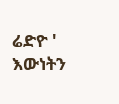ሬድዮ ' እውነትን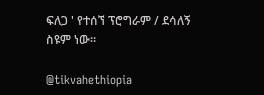ፍለጋ ' የተሰኘ ፕሮግራም / ደሳለኝ ስዩም ነው።

@tikvahethiopia